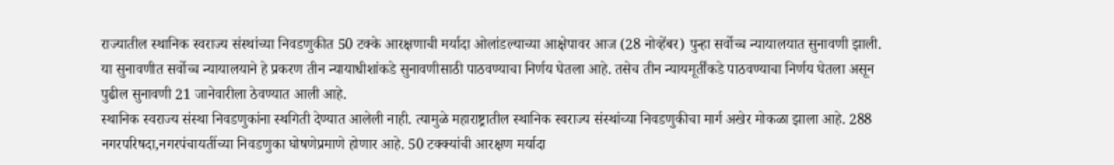राज्यातील स्थानिक स्वराज्य संस्थांच्या निवडणुकीत 50 टक्के आरक्षणाची मर्यादा ओलांडल्याच्या आक्षेपावर आज (28 नोव्हेंबर) पुन्हा सर्वोच्च न्यायालयात सुनावणी झाली. या सुनावणीत सर्वोच्च न्यायालयाने हे प्रकरण तीन न्यायाधीशांकडे सुनावणीसाठी पाठवण्याचा निर्णय घेतला आहे. तसेच तीन न्यायमूर्तींकडे पाठवण्याचा निर्णय घेतला असून पुढील सुनावणी 21 जानेवारीला ठेवण्यात आली आहे.
स्थानिक स्वराज्य संस्था निवडणुकांना स्थगिती देण्यात आलेली नाही. त्यामुळे महाराष्ट्रातील स्थानिक स्वराज्य संस्थांच्या निवडणुकीचा मार्ग अखेर मोकळा झाला आहे. 288 नगरपरिषदा,नगरपंचायतींच्या निवडणुका घोषणेप्रमाणे होणार आहे. 50 टक्क्यांची आरक्षण मर्यादा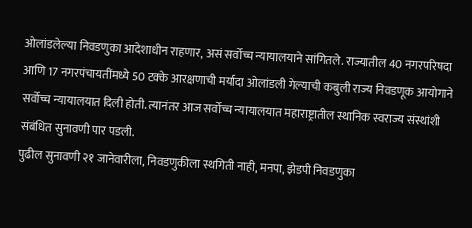ओलांडलेल्या निवडणुका आदेशाधीन राहणार, असं सर्वोच्च न्यायालयाने सांगितले. राज्यातील 40 नगरपरिषदा आणि 17 नगरपंचायतींमध्ये 50 टक्के आरक्षणाची मर्यादा ओलांडली गेल्याची कबुली राज्य निवडणूक आयोगाने सर्वोच्च न्यायालयात दिली होती. त्यानंतर आज सर्वोच्च न्यायालयात महाराष्ट्रातील स्थानिक स्वराज्य संस्थांशी संबंधित सुनावणी पार पडली.
पुढील सुनावणी २१ जानेवारीला, निवडणुकीला स्थगिती नाही, मनपा, झेडपी निवडणुका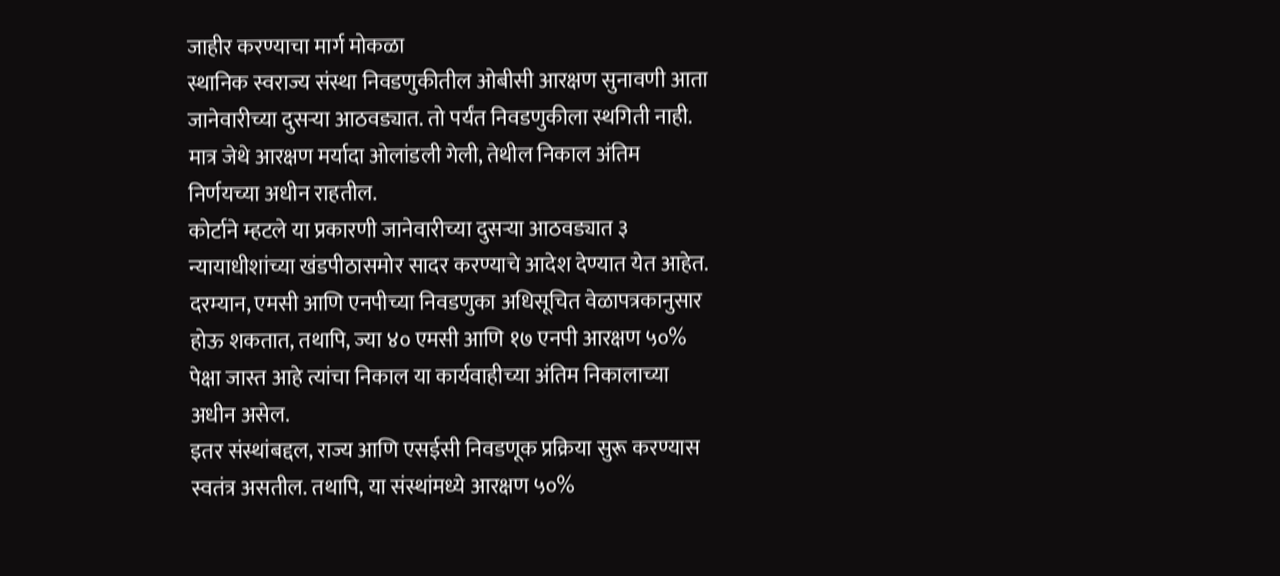जाहीर करण्याचा मार्ग मोकळा
स्थानिक स्वराज्य संस्था निवडणुकीतील ओबीसी आरक्षण सुनावणी आता जानेवारीच्या दुसऱ्या आठवड्यात. तो पर्यंत निवडणुकीला स्थगिती नाही. मात्र जेथे आरक्षण मर्यादा ओलांडली गेली, तेथील निकाल अंतिम निर्णयच्या अधीन राहतील.
कोर्टाने म्हटले या प्रकारणी जानेवारीच्या दुसऱ्या आठवड्यात ३ न्यायाधीशांच्या खंडपीठासमोर सादर करण्याचे आदेश देण्यात येत आहेत. दरम्यान, एमसी आणि एनपीच्या निवडणुका अधिसूचित वेळापत्रकानुसार होऊ शकतात, तथापि, ज्या ४० एमसी आणि १७ एनपी आरक्षण ५०% पेक्षा जास्त आहे त्यांचा निकाल या कार्यवाहीच्या अंतिम निकालाच्या अधीन असेल.
इतर संस्थांबद्दल, राज्य आणि एसईसी निवडणूक प्रक्रिया सुरू करण्यास स्वतंत्र असतील. तथापि, या संस्थांमध्ये आरक्षण ५०%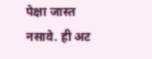पेक्षा जास्त नसावे. ही अट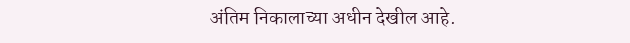अंतिम निकालाच्या अधीन देखील आहे.